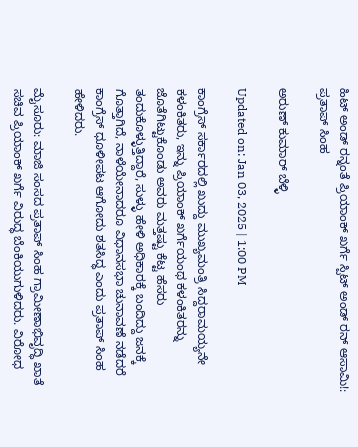ಹಿಟ್ ಅಂಡ್ ರನ್ನಂತೆ ಪ್ರಿಯಾಂಕ್ ಖರ್ಗೆ ಸ್ಪಿಟ್ ಅಂಡ್ ರನ್ ಆಸಾಮಿ!: ಪ್ರತಾಪ್ ಸಿಂಹ

ಅರುಣ್ ಕುಮಾರ್ ಬೆಳ್ಳಿ

Updated on: Jan 03, 2025 | 1:00 PM

ಕಾಂಗ್ರೆಸ್ ಸರ್ಕಾರದಲ್ಲಿ ಖುದ್ದು ಮುಖ್ಯಮಂತ್ರಿ ಸಿದ್ದರಾಮಯ್ಯನೇ ಕಳಂಕಿತರು, ಇನ್ನು ಪ್ರಿಯಾಂಕ್ ಖರ್ಗೆಯಂಥ ಕಳಂಕಿತರನ್ನು ಜೊತೆಗಿಟ್ಟುಕೊಂಡು ಅವರು ಮತ್ತಷ್ಟು ಕೆಟ್ಟ ಹೆಸರು ತಂದುಕೊಳ್ಳುತ್ತಿದ್ದಾರೆ, ಸುಳ್ಳು ಹೇಳಿ ಅಧಿಕಾರಕ್ಕೆ ಬಂದಿದ್ದು ಜನಕ್ಕೆ ಗೊತ್ತಾಗಿದೆ, ನಾಳೆಯೇನಾದರೂ ವಿಧಾನಸಭಾ ಚುನಾವಣೆ ನಡೆದರೆ ಕಾಂಗ್ರೆಸ್ ಧೂಳೀಪಟ ಆಗೋದು ಶತಸಿದ್ಧ ಎಂದು ಪ್ರತಾಪ್ ಸಿಂಹ ಹೇಳಿದರು.

ಮೈಸೂರು: ಮಾಜಿ ಸಂಸದ ಪ್ರತಾಪ್ ಸಿಂಹ ಗ್ರಾಮೀಣಾಭಿವೃದ್ಧಿ ಖಾತೆ ಸಚಿವ ಪ್ರಿಯಾಂಕ್ ಖರ್ಗೆ ವಿರುದ್ಧ ಬೆಂಕಿಯುಗುಳಿದರು. ವಿರೋಧ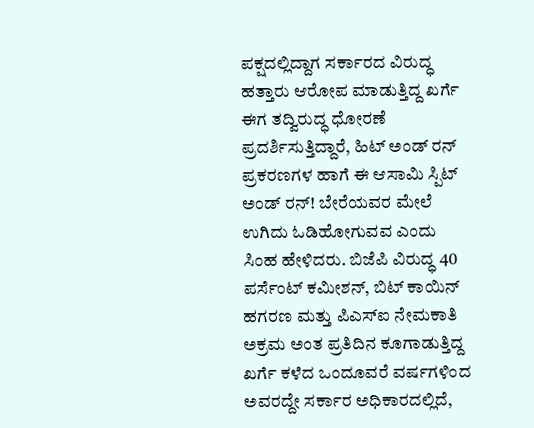ಪಕ್ಷದಲ್ಲಿದ್ದಾಗ ಸರ್ಕಾರದ ವಿರುದ್ಧ ಹತ್ತಾರು ಆರೋಪ ಮಾಡುತ್ತಿದ್ದ ಖರ್ಗೆ ಈಗ ತದ್ವಿರುದ್ಧ ಧೋರಣೆ ಪ್ರದರ್ಶಿಸುತ್ತಿದ್ದಾರೆ, ಹಿಟ್ ಅಂಡ್ ರನ್ ಪ್ರಕರಣಗಳ ಹಾಗೆ ಈ ಆಸಾಮಿ ಸ್ಪಿಟ್ ಅಂಡ್ ರನ್! ಬೇರೆಯವರ ಮೇಲೆ ಉಗಿದು ಓಡಿಹೋಗುವವ ಎಂದು ಸಿಂಹ ಹೇಳಿದರು. ಬಿಜೆಪಿ ವಿರುದ್ಧ 40 ಪರ್ಸೆಂಟ್ ಕಮೀಶನ್, ಬಿಟ್ ಕಾಯಿನ್ ಹಗರಣ ಮತ್ತು ಪಿಎಸ್ಐ ನೇಮಕಾತಿ ಅಕ್ರಮ ಅಂತ ಪ್ರತಿದಿನ ಕೂಗಾಡುತ್ತಿದ್ದ ಖರ್ಗೆ ಕಳೆದ ಒಂದೂವರೆ ವರ್ಷಗಳಿಂದ ಅವರದ್ದೇ ಸರ್ಕಾರ ಅಧಿಕಾರದಲ್ಲಿದೆ,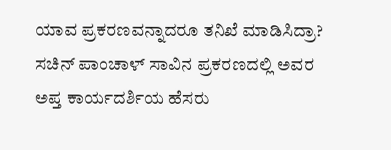ಯಾವ ಪ್ರಕರಣವನ್ನಾದರೂ ತನಿಖೆ ಮಾಡಿಸಿದ್ರಾ? ಸಚಿನ್ ಪಾಂಚಾಳ್ ಸಾವಿನ ಪ್ರಕರಣದಲ್ಲಿ ಅವರ ಅಪ್ತ ಕಾರ್ಯದರ್ಶಿಯ ಹೆಸರು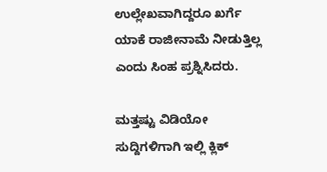ಉಲ್ಲೇಖವಾಗಿದ್ದರೂ ಖರ್ಗೆ ಯಾಕೆ ರಾಜೀನಾಮೆ ನೀಡುತ್ತಿಲ್ಲ ಎಂದು ಸಿಂಹ ಪ್ರಶ್ನಿಸಿದರು.

ಮತ್ತಷ್ಟು ವಿಡಿಯೋ ಸುದ್ದಿಗಳಿಗಾಗಿ ಇಲ್ಲಿ ಕ್ಲಿಕ್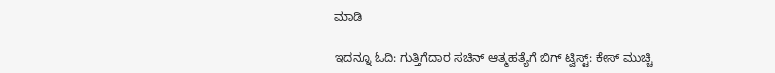ಮಾಡಿ

ಇದನ್ನೂ ಓದಿ: ಗುತ್ತಿಗೆದಾರ ಸಚಿನ್ ಆತ್ಮಹತ್ಯೆಗೆ ಬಿಗ್‌ ಟ್ವಿಸ್ಟ್‌: ಕೇಸ್ ಮುಚ್ಚಿ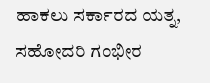ಹಾಕಲು ಸರ್ಕಾರದ ಯತ್ನ, ಸಹೋದರಿ ಗಂಭೀರ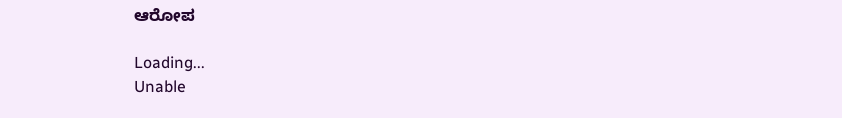ಆರೋಪ

Loading...
Unable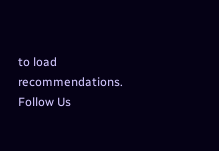to load recommendations.
Follow Us